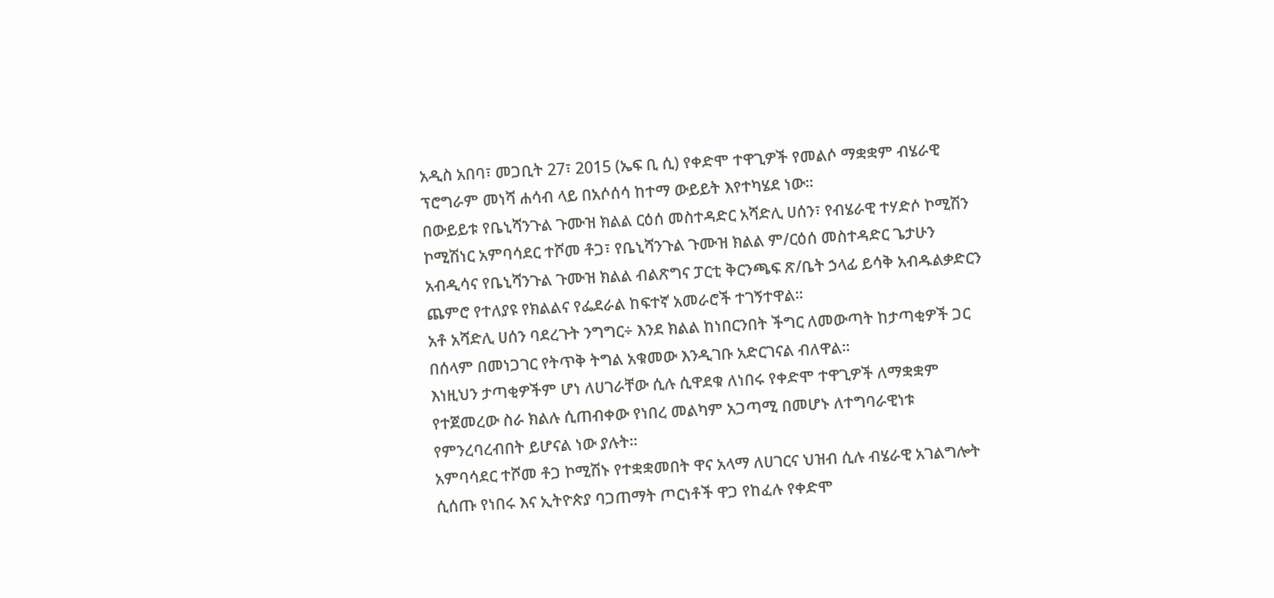አዲስ አበባ፣ መጋቢት 27፣ 2015 (ኤፍ ቢ ሲ) የቀድሞ ተዋጊዎች የመልሶ ማቋቋም ብሄራዊ ፕሮግራም መነሻ ሐሳብ ላይ በአሶሰሳ ከተማ ውይይት እየተካሄደ ነው፡፡
በውይይቱ የቤኒሻንጉል ጉሙዝ ክልል ርዕሰ መስተዳድር አሻድሊ ሀሰን፣ የብሄራዊ ተሃድሶ ኮሚሽን ኮሚሽነር አምባሳደር ተሾመ ቶጋ፣ የቤኒሻንጉል ጉሙዝ ክልል ም/ርዕሰ መስተዳድር ጌታሁን አብዲሳና የቤኒሻንጉል ጉሙዝ ክልል ብልጽግና ፓርቲ ቅርንጫፍ ጽ/ቤት ኃላፊ ይሳቅ አብዱልቃድርን ጨምሮ የተለያዩ የክልልና የፌደራል ከፍተኛ አመራሮች ተገኝተዋል፡፡
አቶ አሻድሊ ሀሰን ባደረጉት ንግግር÷ እንደ ክልል ከነበርንበት ችግር ለመውጣት ከታጣቂዎች ጋር በሰላም በመነጋገር የትጥቅ ትግል አቁመው እንዲገቡ አድርገናል ብለዋል፡፡
እነዚህን ታጣቂዎችም ሆነ ለሀገራቸው ሲሉ ሲዋደቁ ለነበሩ የቀድሞ ተዋጊዎች ለማቋቋም የተጀመረው ስራ ክልሉ ሲጠብቀው የነበረ መልካም አጋጣሚ በመሆኑ ለተግባራዊነቱ የምንረባረብበት ይሆናል ነው ያሉት፡፡
አምባሳደር ተሾመ ቶጋ ኮሚሽኑ የተቋቋመበት ዋና አላማ ለሀገርና ህዝብ ሲሉ ብሄራዊ አገልግሎት ሲሰጡ የነበሩ እና ኢትዮጵያ ባጋጠማት ጦርነቶች ዋጋ የከፈሉ የቀድሞ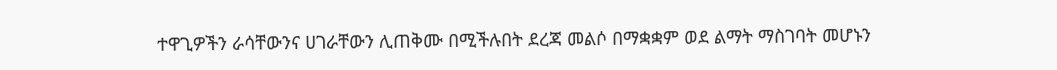ተዋጊዎችን ራሳቸውንና ሀገራቸውን ሊጠቅሙ በሚችሉበት ደረጃ መልሶ በማቋቋም ወደ ልማት ማስገባት መሆኑን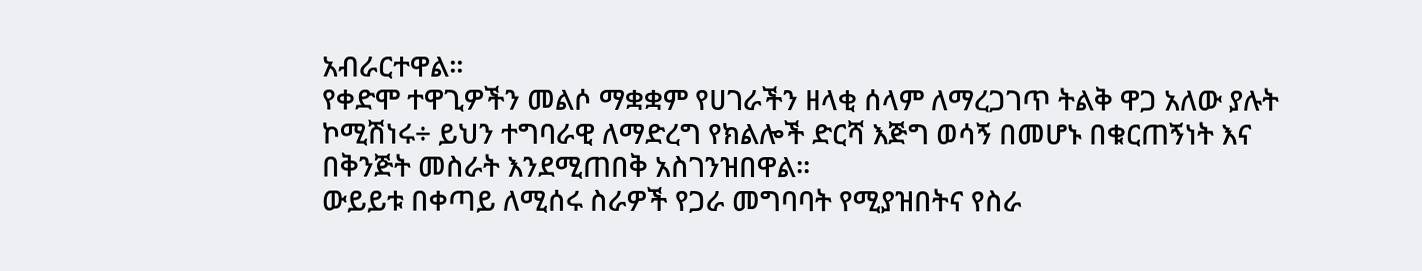አብራርተዋል፡፡
የቀድሞ ተዋጊዎችን መልሶ ማቋቋም የሀገራችን ዘላቂ ሰላም ለማረጋገጥ ትልቅ ዋጋ አለው ያሉት ኮሚሽነሩ÷ ይህን ተግባራዊ ለማድረግ የክልሎች ድርሻ እጅግ ወሳኝ በመሆኑ በቁርጠኝነት እና በቅንጅት መስራት እንደሚጠበቅ አስገንዝበዋል፡፡
ውይይቱ በቀጣይ ለሚሰሩ ስራዎች የጋራ መግባባት የሚያዝበትና የስራ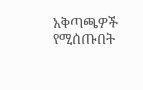አቅጣጫዎች የሚሰጡበት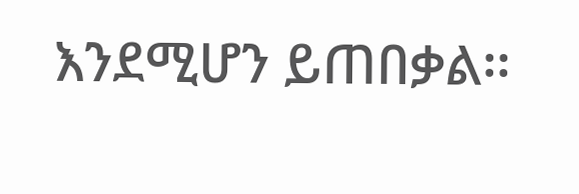እንደሚሆን ይጠበቃል፡፡